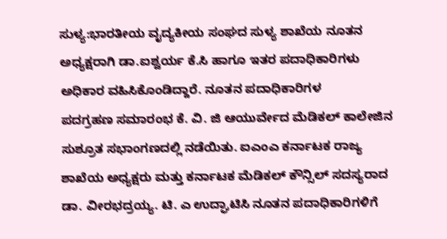ಸುಳ್ಯ:ಭಾರತೀಯ ವೖದ್ಯಕೀಯ ಸಂಘದ ಸುಳ್ಯ ಶಾಖೆಯ ನೂತನ ಅಧ್ಯಕ್ಷರಾಗಿ ಡಾ.ಐಶ್ವರ್ಯ ಕೆ.ಸಿ ಹಾಗೂ ಇತರ ಪದಾಧಿಕಾರಿಗಳು ಅಧಿಕಾರ ವಹಿಸಿಕೊಂಡಿದ್ದಾರೆ. ನೂತನ ಪದಾಧಿಕಾರಿಗಳ
ಪದಗ್ರಹಣ ಸಮಾರಂಭ ಕೆ. ವಿ. ಜಿ ಆಯುರ್ವೇದ ಮೆಡಿಕಲ್ ಕಾಲೇಜಿನ ಸುಶ್ರೂತ ಸಭಾಂಗಣದಲ್ಲಿ ನಡೆಯಿತು. ಐಎಂಎ ಕರ್ನಾಟಕ ರಾಜ್ಯ ಶಾಖೆಯ ಅಧ್ಯಕ್ಷರು ಮತ್ತು ಕರ್ನಾಟಕ ಮೆಡಿಕಲ್ ಕೌನ್ಸಿಲ್ ಸದಸ್ಯರಾದ
ಡಾ. ವೀರಭದ್ರಯ್ಯ. ಟಿ. ಎ ಉದ್ಘಾಟಿಸಿ ನೂತನ ಪದಾಧಿಕಾರಿಗಳಿಗೆ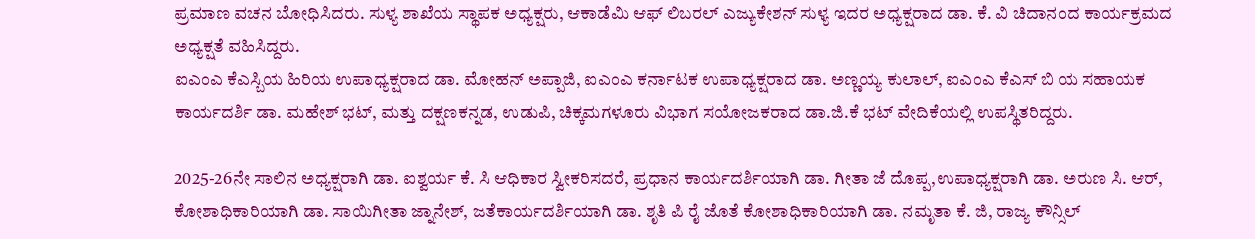ಪ್ರಮಾಣ ವಚನ ಬೋಧಿಸಿದರು. ಸುಳ್ಯ ಶಾಖೆಯ ಸ್ಥಾಪಕ ಅಧ್ಯಕ್ಷರು, ಆಕಾಡೆಮಿ ಆಫ್ ಲಿಬರಲ್ ಎಜ್ಯುಕೇಶನ್ ಸುಳ್ಯ ಇದರ ಅಧ್ಯಕ್ಷರಾದ ಡಾ. ಕೆ. ವಿ ಚಿದಾನಂದ ಕಾರ್ಯಕ್ರಮದ ಅಧ್ಯಕ್ಷತೆ ವಹಿಸಿದ್ದರು.
ಐಎಂಎ ಕೆಎಸ್ಬಿಯ ಹಿರಿಯ ಉಪಾಧ್ಯಕ್ಷರಾದ ಡಾ. ಮೋಹನ್ ಅಪ್ಪಾಜಿ, ಐಎಂಎ ಕರ್ನಾಟಕ ಉಪಾಧ್ಯಕ್ಷರಾದ ಡಾ. ಅಣ್ಣಯ್ಯ ಕುಲಾಲ್, ಐಎಂಎ ಕೆಎಸ್ ಬಿ ಯ ಸಹಾಯಕ ಕಾರ್ಯದರ್ಶಿ ಡಾ. ಮಹೇಶ್ ಭಟ್, ಮತ್ತು ದಕ್ಷಣಕನ್ನಡ, ಉಡುಪಿ, ಚಿಕ್ಕಮಗಳೂರು ವಿಭಾಗ ಸಯೋಜಕರಾದ ಡಾ.ಜಿ.ಕೆ ಭಟ್ ವೇದಿಕೆಯಲ್ಲಿ ಉಪಸ್ಥಿತರಿದ್ದರು.

2025-26ನೇ ಸಾಲಿನ ಅಧ್ಯಕ್ಷರಾಗಿ ಡಾ. ಐಶ್ವರ್ಯ ಕೆ. ಸಿ ಆಧಿಕಾರ ಸ್ವೀಕರಿಸದರೆ, ಪ್ರಧಾನ ಕಾರ್ಯದರ್ಶಿಯಾಗಿ ಡಾ. ಗೀತಾ ಜೆ ದೊಪ್ಪ,ಉಪಾಧ್ಯಕ್ಷರಾಗಿ ಡಾ. ಅರುಣ ಸಿ. ಆರ್, ಕೋಶಾಧಿಕಾರಿಯಾಗಿ ಡಾ. ಸಾಯಿಗೀತಾ ಜ್ನಾನೇಶ್, ಜತೆಕಾರ್ಯದರ್ಶಿಯಾಗಿ ಡಾ. ಶೃತಿ ಪಿ ರೈ ಜೊತೆ ಕೋಶಾಧಿಕಾರಿಯಾಗಿ ಡಾ. ನಮೃತಾ ಕೆ. ಜಿ, ರಾಜ್ಯ ಕೌನ್ಸಿಲ್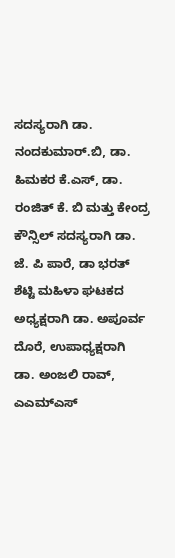ಸದಸ್ಯರಾಗಿ ಡಾ. ನಂದಕುಮಾರ್.ಬಿ, ಡಾ. ಹಿಮಕರ ಕೆ.ಎಸ್, ಡಾ. ರಂಜಿತ್ ಕೆ. ಬಿ ಮತ್ತು ಕೇಂದ್ರ ಕೌನ್ಸಿಲ್ ಸದಸ್ಯರಾಗಿ ಡಾ. ಜೆ. ಪಿ ಪಾರೆ, ಡಾ ಭರತ್ ಶೆಟ್ಟಿ ಮಹಿಳಾ ಘಟಕದ ಅಧ್ಯಕ್ಷರಾಗಿ ಡಾ. ಅಪೂರ್ವ ದೊರೆ, ಉಪಾಧ್ಯಕ್ಷರಾಗಿ ಡಾ. ಅಂಜಲಿ ರಾವ್, ಎಎಮ್ಎಸ್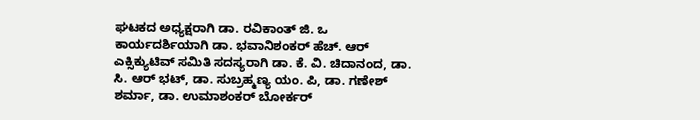ಘಟಕದ ಅಧ್ಯಕ್ಷರಾಗಿ ಡಾ. ರವಿಕಾಂತ್ ಜಿ. ಒ ಕಾರ್ಯದರ್ಶಿಯಾಗಿ ಡಾ. ಭವಾನಿಶಂಕರ್ ಹೆಚ್. ಆರ್ ಎಕ್ಸಿಕ್ಯುಟಿವ್ ಸಮಿತಿ ಸದಸ್ಯರಾಗಿ ಡಾ. ಕೆ. ವಿ. ಚಿದಾನಂದ, ಡಾ. ಸಿ. ಆರ್ ಭಟ್, ಡಾ. ಸುಬ್ರಹ್ಮಣ್ಯ ಯಂ. ಪಿ, ಡಾ. ಗಣೇಶ್ ಶರ್ಮಾ, ಡಾ. ಉಮಾಶಂಕರ್ ಬೋರ್ಕರ್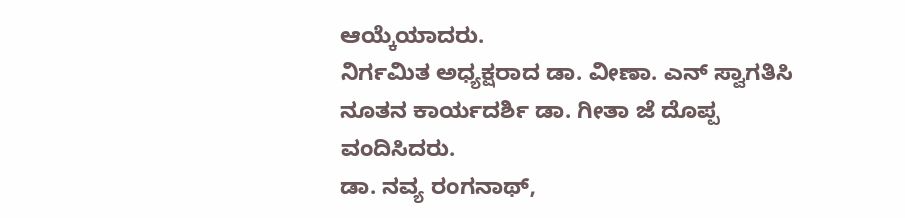ಆಯ್ಕೆಯಾದರು.
ನಿರ್ಗಮಿತ ಅಧ್ಯಕ್ಷರಾದ ಡಾ. ವೀಣಾ. ಎನ್ ಸ್ವಾಗತಿಸಿ
ನೂತನ ಕಾರ್ಯದರ್ಶಿ ಡಾ. ಗೀತಾ ಜೆ ದೊಪ್ಪ ವಂದಿಸಿದರು.
ಡಾ. ನವ್ಯ ರಂಗನಾಥ್,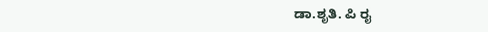ಡಾ.ಶೃತಿ. ಪಿ ರೖ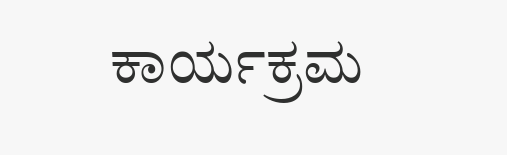ಕಾರ್ಯಕ್ರಮ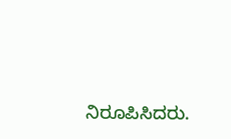ನಿರೂಪಿಸಿದರು.